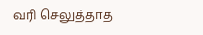வரி செலுத்தாத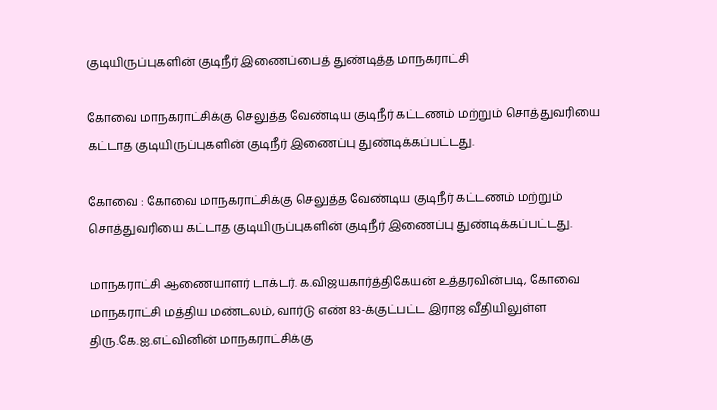குடியிருப்புகளின் குடிநீர் இணைப்பைத் துண்டித்த மாநகராட்சி

கோவை மாநகராட்சிக்கு செலுத்த வேண்டிய குடிநீர் கட்டணம் மற்றும் சொத்துவரியை கட்டாத குடியிருப்புகளின் குடிநீர் இணைப்பு துண்டிக்கப்பட்டது.

கோவை : கோவை மாநகராட்சிக்கு செலுத்த வேண்டிய குடிநீர் கட்டணம் மற்றும் சொத்துவரியை கட்டாத குடியிருப்புகளின் குடிநீர் இணைப்பு துண்டிக்கப்பட்டது.

மாநகராட்சி ஆணையாளர் டாக்டர். க.விஜயகார்த்திகேயன் உத்தரவின்படி, கோவை மாநகராட்சி மத்திய மண்டலம், வார்டு எண் 83-க்குட்பட்ட இராஜ வீதியிலுள்ள திரு.கே.ஐ.எட்வினின் மாநகராட்சிக்கு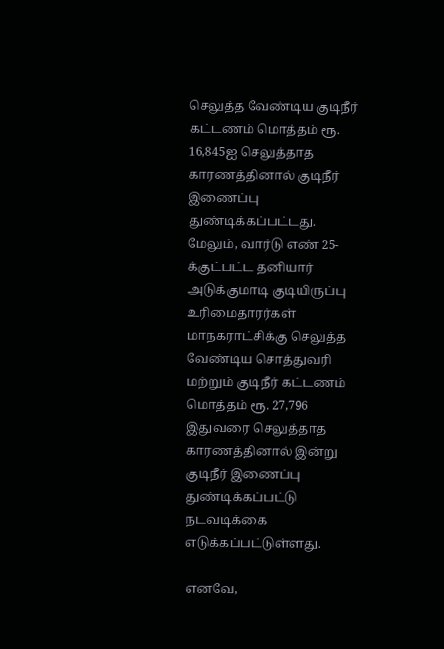செலுத்த வேண்டிய குடிநீர் கட்டணம் மொத்தம் ரூ. 16,845ஐ செலுத்தாத காரணத்தினால் குடிநீர் இணைப்பு துண்டிக்கப்பட்டது. மேலும், வார்டு எண் 25-க்குட்பட்ட தனியார் அடுக்குமாடி குடியிருப்பு உரிமைதாரர்கள் மாநகராட்சிக்கு செலுத்த வேண்டிய சொத்துவரி மற்றும் குடிநீர் கட்டணம் மொத்தம் ரூ. 27,796 இதுவரை செலுத்தாத காரணத்தினால் இன்று குடிநீர் இணைப்பு துண்டிக்கப்பட்டு நடவடிக்கை எடுக்கப்பட்டுள்ளது.

எனவே,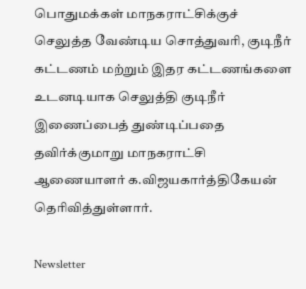பொதுமக்கள் மாநகராட்சிக்குச் செலுத்த வேண்டிய சொத்துவரி, குடிநீர் கட்டணம் மற்றும் இதர கட்டணங்களை உடனடியாக செலுத்தி குடிநீர் இணைப்பைத் துண்டிப்பதை தவிர்க்குமாறு மாநகராட்சி ஆணையாளர் க.விஜயகார்த்திகேயன் தெரிவித்துள்ளார்.

Newsletter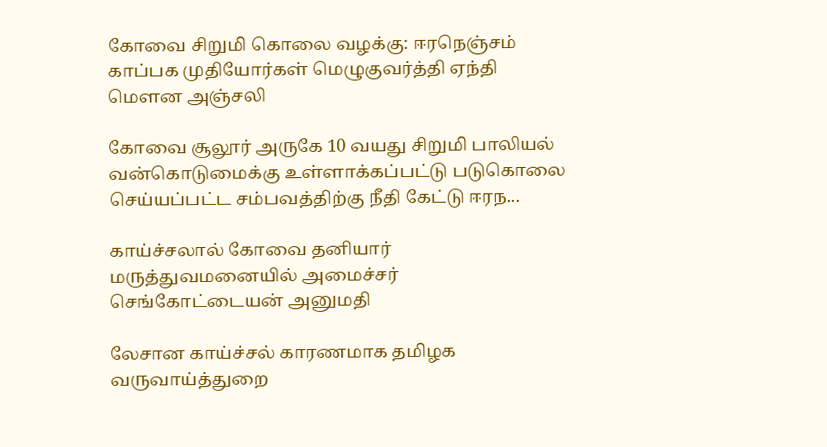கோவை சிறுமி கொலை வழக்கு: ஈரநெஞ்சம் காப்பக முதியோர்கள் மெழுகுவர்த்தி ஏந்தி மௌன அஞ்சலி

கோவை சூலூர் அருகே 10 வயது சிறுமி பாலியல் வன்கொடுமைக்கு உள்ளாக்கப்பட்டு படுகொலை செய்யப்பட்ட சம்பவத்திற்கு நீதி கேட்டு ஈரந...

காய்ச்சலால் கோவை தனியார் மருத்துவமனையில் அமைச்சர் செங்கோட்டையன் அனுமதி

லேசான காய்ச்சல் காரணமாக தமிழக வருவாய்த்துறை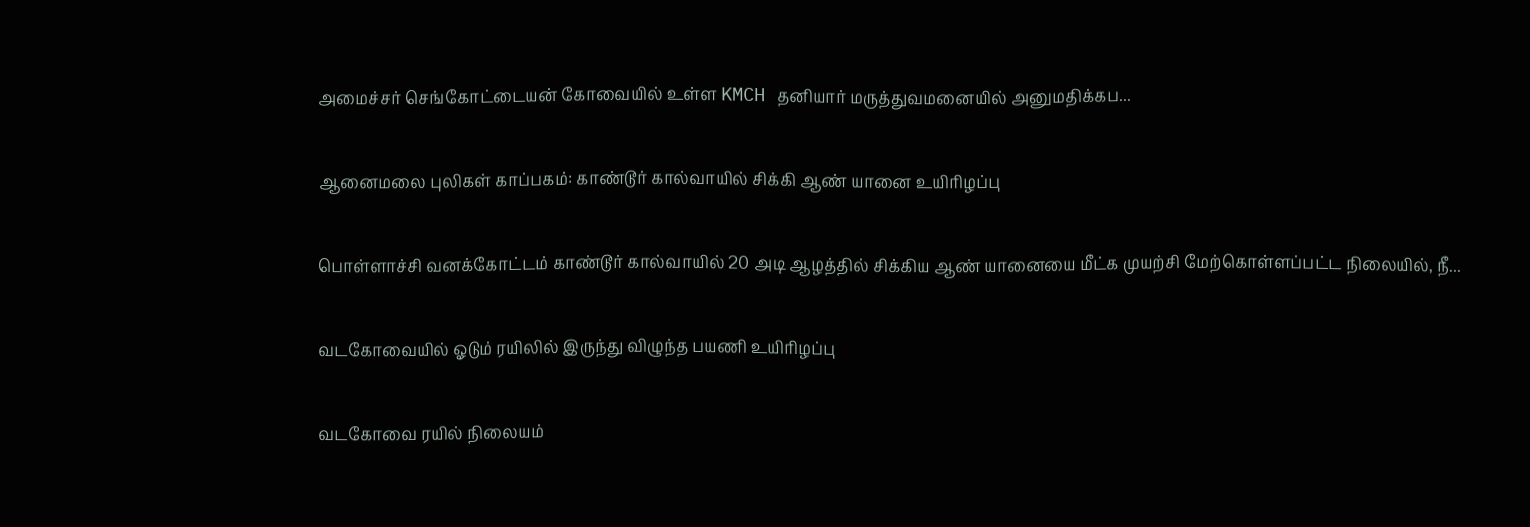அமைச்சர் செங்கோட்டையன் கோவையில் உள்ள KMCH தனியார் மருத்துவமனையில் அனுமதிக்கப...

ஆனைமலை புலிகள் காப்பகம்: காண்டூர் கால்வாயில் சிக்கி ஆண் யானை உயிரிழப்பு

பொள்ளாச்சி வனக்கோட்டம் காண்டூர் கால்வாயில் 20 அடி ஆழத்தில் சிக்கிய ஆண் யானையை மீட்க முயற்சி மேற்கொள்ளப்பட்ட நிலையில், நீ...

வடகோவையில் ஓடும் ரயிலில் இருந்து விழுந்த பயணி உயிரிழப்பு

வடகோவை ரயில் நிலையம்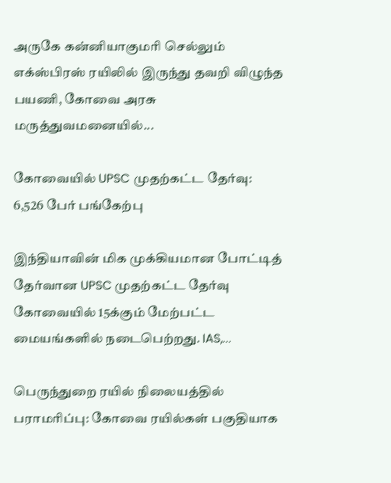அருகே கன்னியாகுமரி செல்லும் எக்ஸ்பிரஸ் ரயிலில் இருந்து தவறி விழுந்த பயணி, கோவை அரசு மருத்துவமனையில்...

கோவையில் UPSC முதற்கட்ட தேர்வு: 6,526 பேர் பங்கேற்பு

இந்தியாவின் மிக முக்கியமான போட்டித் தேர்வான UPSC முதற்கட்ட தேர்வு கோவையில் 15க்கும் மேற்பட்ட மையங்களில் நடைபெற்றது. IAS,...

பெருந்துறை ரயில் நிலையத்தில் பராமரிப்பு: கோவை ரயில்கள் பகுதியாக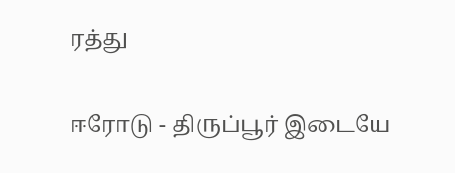ரத்து

ஈரோடு - திருப்பூர் இடையே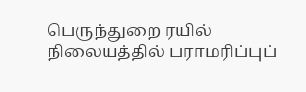பெருந்துறை ரயில் நிலையத்தில் பராமரிப்புப்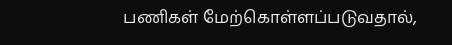பணிகள் மேற்கொள்ளப்படுவதால்,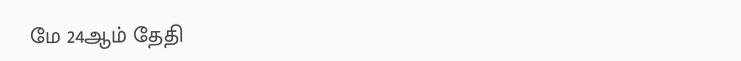மே 24ஆம் தேதி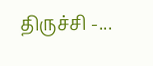திருச்சி -...